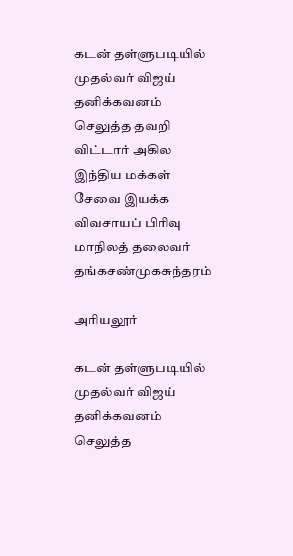கடன் தள்ளுபடியில் முதல்வர் விஜய் தனிக்கவனம் செலுத்த தவறி விட்டார் அகில இந்திய மக்கள் சேவை இயக்க விவசாயப் பிரிவு மாநிலத் தலைவர் தங்கசண்முகசுந்தரம்

அரியலூர்

கடன் தள்ளுபடியில் முதல்வர் விஜய் தனிக்கவனம் செலுத்த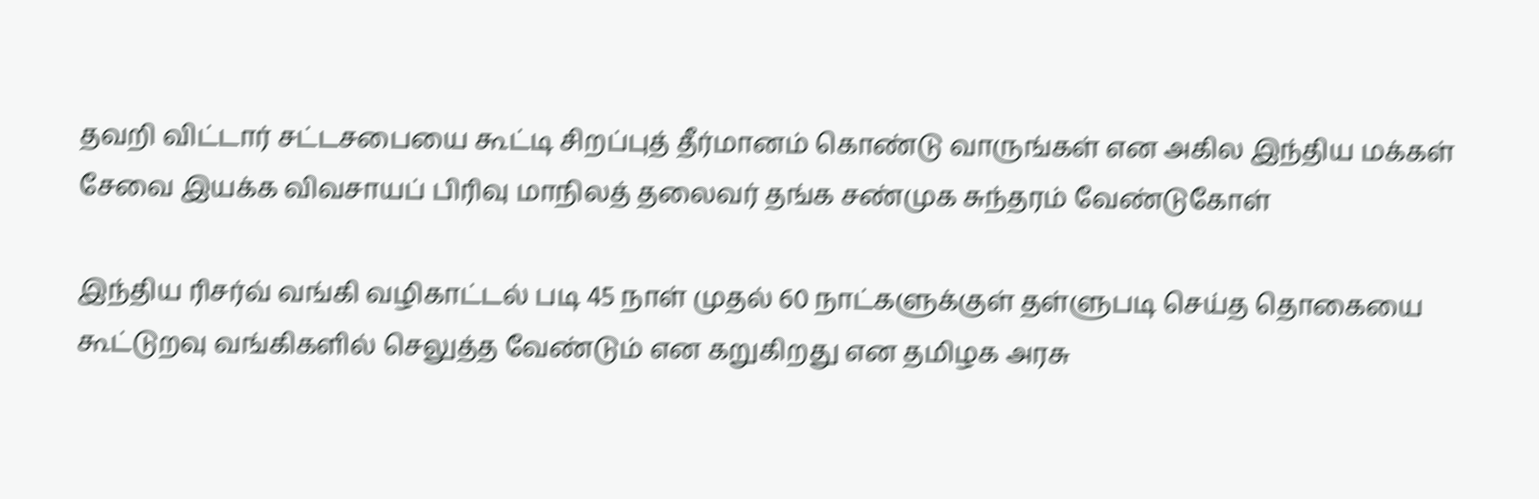தவறி விட்டார் சட்டசபையை கூட்டி சிறப்புத் தீர்மானம் கொண்டு வாருங்கள் என அகில இந்திய மக்கள் சேவை இயக்க விவசாயப் பிரிவு மாநிலத் தலைவர் தங்க சண்முக சுந்தரம் வேண்டுகோள்

இந்திய ரிசர்வ் வங்கி வழிகாட்டல் படி 45 நாள் முதல் 60 நாட்களுக்குள் தள்ளுபடி செய்த தொகையை கூட்டுறவு வங்கிகளில் செலுத்த வேண்டும் என கறுகிறது என தமிழக அரசு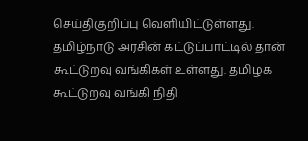செய்திகுறிப்பு வெளியிட்டுள்ளது. தமிழ்நாடு அரசின் கட்டுப்பாட்டில் தான் கூட்டுறவு வங்கிகள் உள்ளது. தமிழக கூட்டுறவு வங்கி நிதி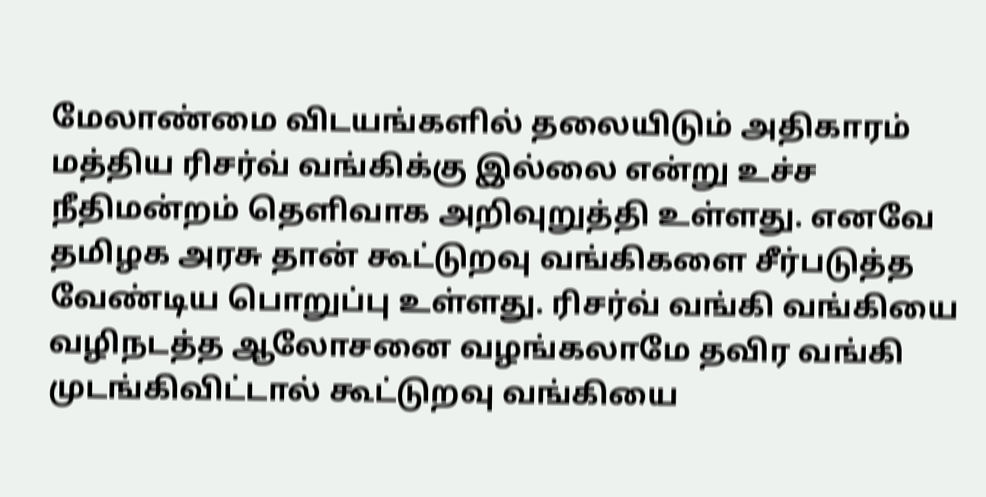மேலாண்மை விடயங்களில் தலையிடும் அதிகாரம் மத்திய ரிசர்வ் வங்கிக்கு இல்லை என்று உச்ச நீதிமன்றம் தெளிவாக அறிவுறுத்தி உள்ளது. எனவே தமிழக அரசு தான் கூட்டுறவு வங்கிகளை சீர்படுத்த வேண்டிய பொறுப்பு உள்ளது. ரிசர்வ் வங்கி வங்கியை வழிநடத்த ஆலோசனை வழங்கலாமே தவிர வங்கி முடங்கிவிட்டால் கூட்டுறவு வங்கியை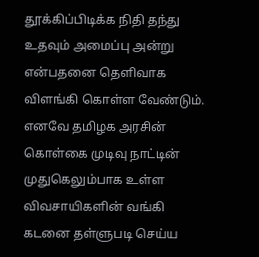தூக்கிப்பிடிக்க நிதி தந்து உதவும் அமைப்பு அன்று என்பதனை தெளிவாக விளங்கி கொள்ள வேண்டும். எனவே தமிழக அரசின் கொள்கை முடிவு நாட்டின் முதுகெலும்பாக உள்ள விவசாயிகளின் வங்கி கடனை தள்ளுபடி செய்ய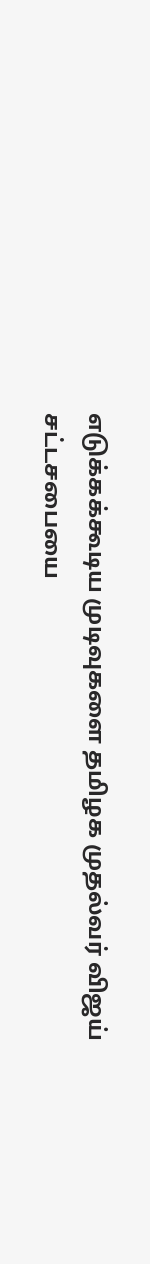எடுக்கக்கூடிய முடிவுகளை தமிழக முதல்வர் விஜய் சட்டசபையை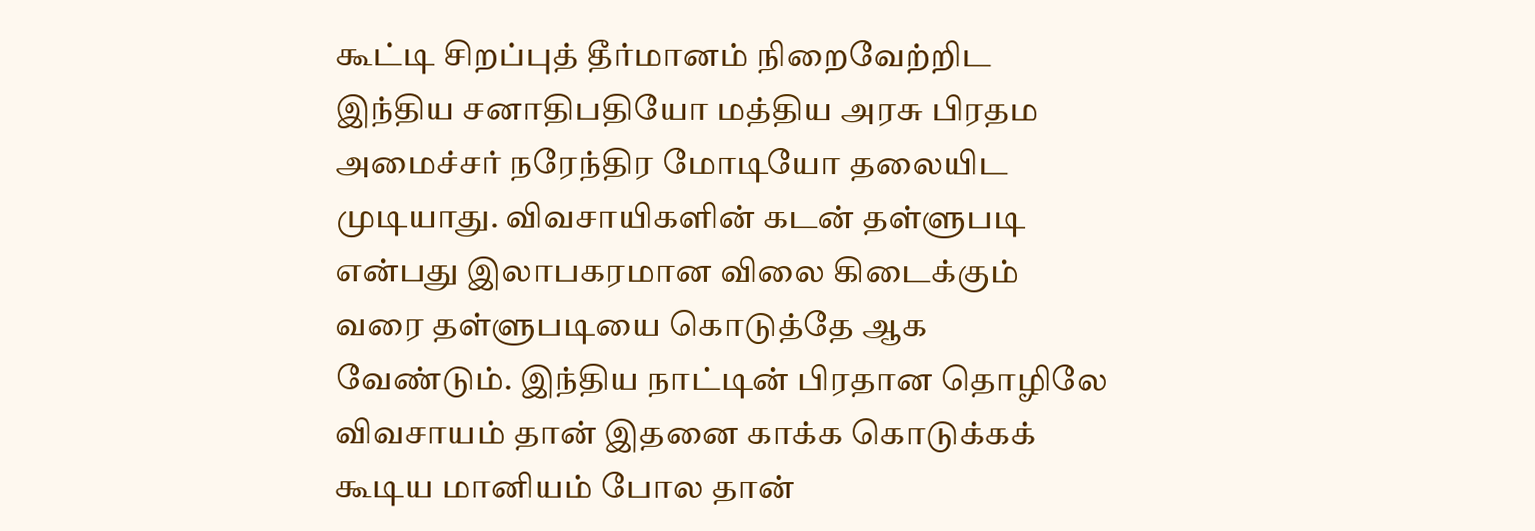கூட்டி சிறப்புத் தீர்மானம் நிறைவேற்றிட இந்திய சனாதிபதியோ மத்திய அரசு பிரதம அமைச்சர் நரேந்திர மோடியோ தலையிட முடியாது. விவசாயிகளின் கடன் தள்ளுபடி என்பது இலாபகரமான விலை கிடைக்கும் வரை தள்ளுபடியை கொடுத்தே ஆக வேண்டும். இந்திய நாட்டின் பிரதான தொழிலே விவசாயம் தான் இதனை காக்க கொடுக்கக் கூடிய மானியம் போல தான்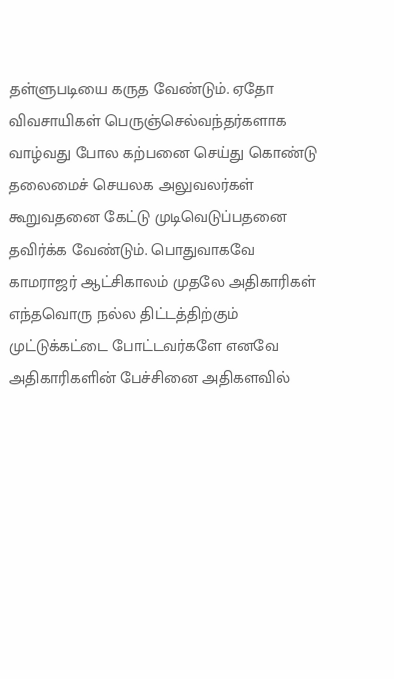தள்ளுபடியை கருத வேண்டும். ஏதோ விவசாயிகள் பெருஞ்செல்வந்தர்களாக வாழ்வது போல கற்பனை செய்து கொண்டு தலைமைச் செயலக அலுவலர்கள் கூறுவதனை கேட்டு முடிவெடுப்பதனை தவிர்க்க வேண்டும். பொதுவாகவே காமராஜர் ஆட்சிகாலம் முதலே அதிகாரிகள் எந்தவொரு நல்ல திட்டத்திற்கும் முட்டுக்கட்டை போட்டவர்களே எனவே அதிகாரிகளின் பேச்சினை அதிகளவில்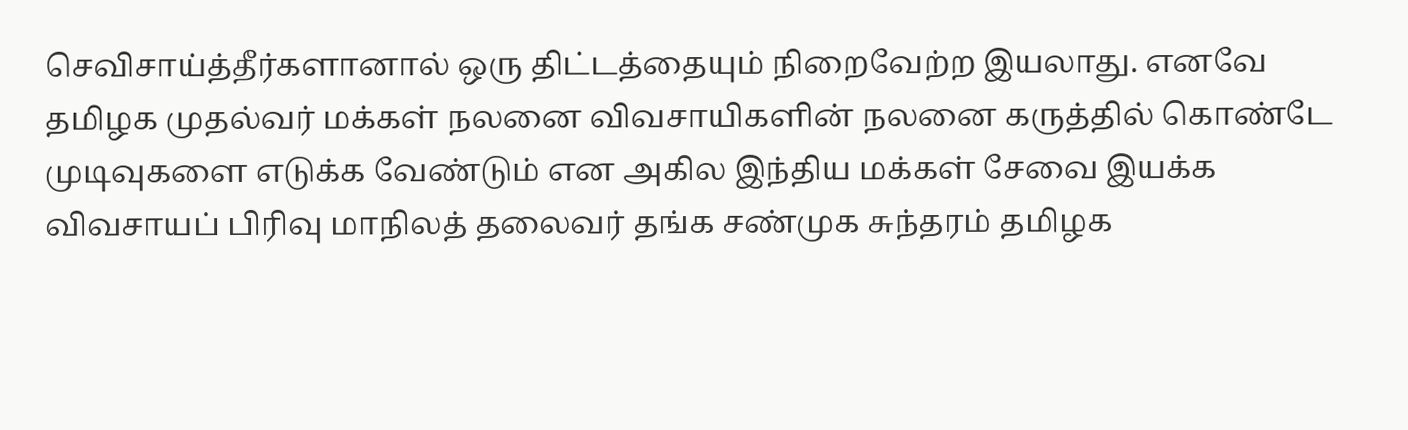செவிசாய்த்தீர்களானால் ஒரு திட்டத்தையும் நிறைவேற்ற இயலாது. எனவே தமிழக முதல்வர் மக்கள் நலனை விவசாயிகளின் நலனை கருத்தில் கொண்டே முடிவுகளை எடுக்க வேண்டும் என அகில இந்திய மக்கள் சேவை இயக்க விவசாயப் பிரிவு மாநிலத் தலைவர் தங்க சண்முக சுந்தரம் தமிழக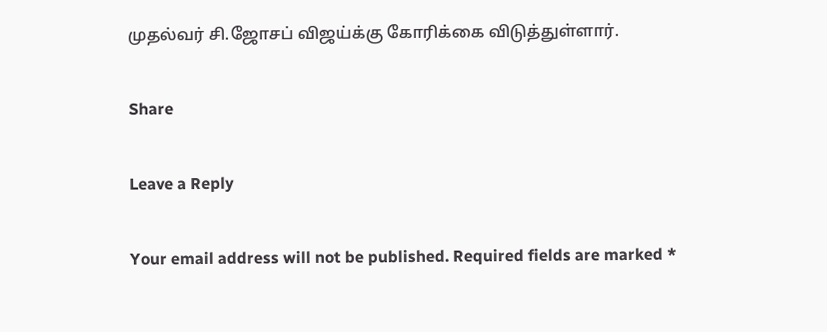முதல்வர் சி.ஜோசப் விஜய்க்கு கோரிக்கை விடுத்துள்ளார்.

Share

Leave a Reply

Your email address will not be published. Required fields are marked *